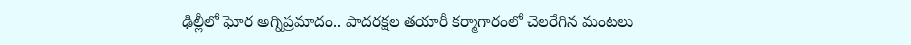ఢిల్లీలో ఘోర అగ్నిప్ర‌మాదం.. పాద‌ర‌క్ష‌ల త‌యారీ క‌ర్మాగారంలో చెల‌రేగిన మంట‌లు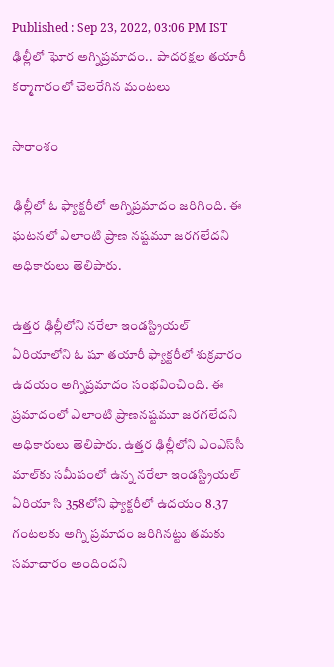Published : Sep 23, 2022, 03:06 PM IST
ఢిల్లీలో ఘోర అగ్నిప్ర‌మాదం..  పాద‌ర‌క్ష‌ల త‌యారీ క‌ర్మాగారంలో చెల‌రేగిన మంట‌లు

సారాంశం

ఢిల్లీలో ఓ ఫ్యాక్టరీలో అగ్నిప్రమాదం జరిగింది. ఈ ఘటనలో ఎలాంటి ప్రాణ నష్టమూ జరగలేదని అధికారులు తెలిపారు.

ఉత్తర ఢిల్లీలోని నరేలా ఇండస్ట్రియల్ ఏరియాలోని ఓ షూ త‌యారీ ఫ్యాక్టరీలో శుక్రవారం ఉదయం అగ్నిప్రమాదం సంభవించింది. ఈ ప్ర‌మాదంలో ఎలాంటి ప్రాణ‌న‌ష్ట‌మూ జ‌ర‌గ‌లేదని అధికారులు తెలిపారు. ఉత్తర ఢిల్లీలోని ఎంఎస్‌సీ మాల్‌కు సమీపంలో ఉన్న నరేలా ఇండస్ట్రియల్ ఏరియా సి 358లోని ఫ్యాక్టరీలో ఉదయం 8.37 గంటలకు అగ్ని ప్రమాదం జ‌రిగిన‌ట్టు తమకు సమాచారం అందిందని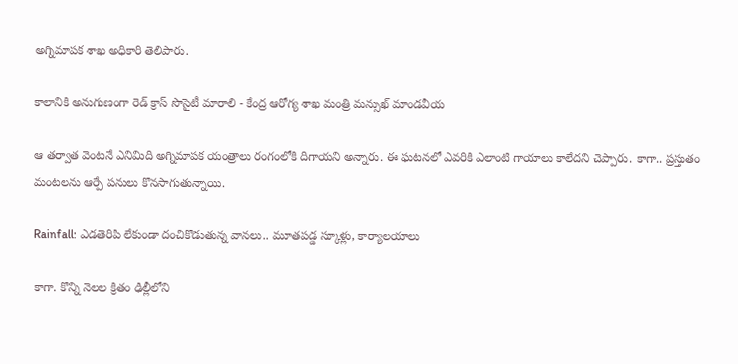అగ్నిమాప‌క శాఖ అధికారి తెలిపారు.

కాలానికి అనుగుణంగా రెడ్ క్రాస్ సొసైటీ మారాలి - కేంద్ర ఆరోగ్య శాఖ మంత్రి మ‌న్సుఖ్ మాండ‌వీయ‌

ఆ తర్వాత వెంటనే ఎనిమిది అగ్నిమాపక యంత్రాలు రంగంలోకి దిగాయ‌ని అన్నారు. ఈ ఘటనలో ఎవ‌రికి ఎలాంటి గాయాలు కాలేదని చెప్పారు. కాగా.. ప్ర‌స్తుతం మంట‌ల‌ను ఆర్పే ప‌నులు కొన‌సాగుతున్నాయి.

Rainfall: ఎడతెరిపి లేకుండా దంచికొడుతున్న వానలు.. మూతపడ్డ స్కూళ్లు, కార్యాలయాలు

కాగా. కొన్ని నెలల క్రితం ఢిల్లీలోని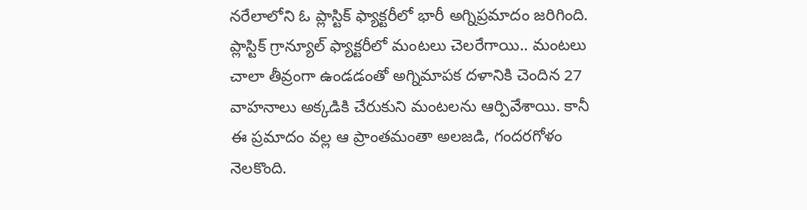నరేలాలోని ఓ ప్లాస్టిక్ ఫ్యాక్టరీలో భారీ అగ్నిప్రమాదం జరిగింది. ప్లాస్టిక్‌ గ్రాన్యూల్‌ ఫ్యాక్టరీలో మంటలు చెలరేగాయి.. మంటలు చాలా తీవ్రంగా ఉండడంతో అగ్నిమాపక దళానికి చెందిన 27 వాహనాలు అక్కడికి చేరుకుని మంటలను ఆర్పివేశాయి. కానీ ఈ ప్ర‌మాదం వ‌ల్ల ఆ ప్రాంతమంతా అలజడి, గందరగోళం నెలకొంది.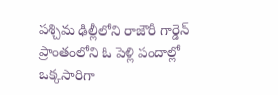పశ్చిమ ఢిల్లీలోని రాజౌరీ గార్డెన్ ప్రాంతంలోని ఓ పెళ్లి పందాల్లో ఒక్కసారిగా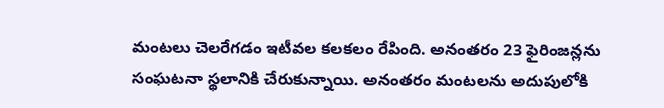మంటలు చెలరేగడం ఇటీవ‌ల క‌ల‌క‌లం రేపింది. అనంతరం 23 ఫైరింజన్లను సంఘటనా స్థలానికి చేరుకున్నాయి. అనంత‌రం మంట‌ల‌ను అదుపులోకి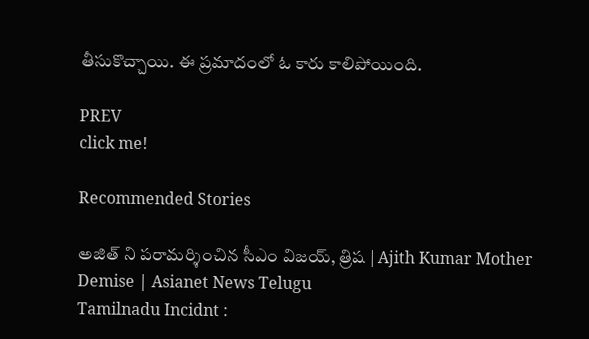తీసుకొచ్చాయి. ఈ ప్ర‌మాదంలో ఓ కారు కాలిపోయింది.

PREV
click me!

Recommended Stories

అజిత్ ని పరామర్శించిన సీఎం విజయ్, త్రిష | Ajith Kumar Mother Demise | Asianet News Telugu
Tamilnadu Incidnt :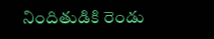నిందితుడికి రెండు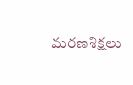మరణశిక్షలు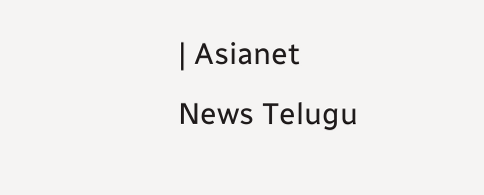| Asianet News Telugu